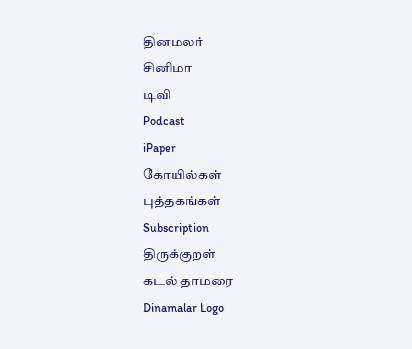தினமலர்
சினிமா
டிவி
Podcast
iPaper
கோயில்கள்
புத்தகங்கள்
Subscription
திருக்குறள்
கடல் தாமரை
Dinamalar Logo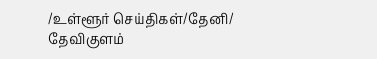/உள்ளூர் செய்திகள்/தேனி/ தேவிகுளம்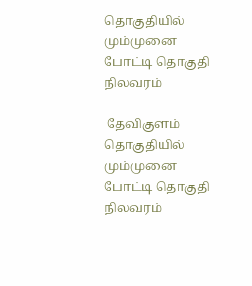தொகுதியில் மும்முனை போட்டி தொகுதி நிலவரம்

 தேவிகுளம் தொகுதியில் மும்முனை போட்டி தொகுதி நிலவரம்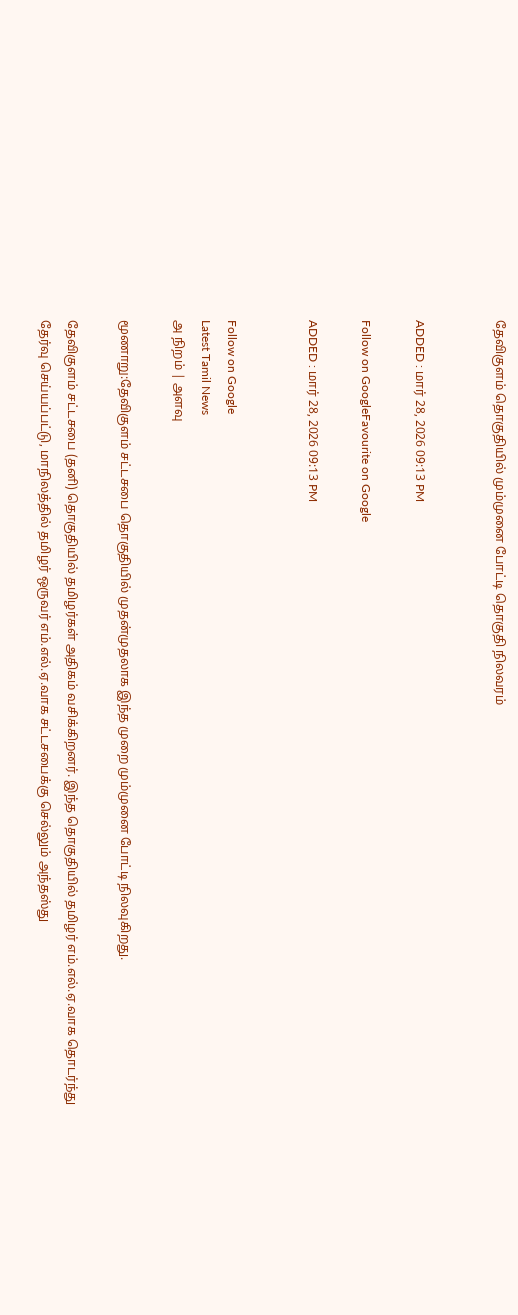தேவிகுளம் தொகுதியில் மும்முனை போட்டி தொகுதி நிலவரம்


ADDED : மார் 28, 2026 09:13 PM

Follow on GoogleFavourite on Google

ADDED : மார் 28, 2026 09:13 PM


Follow on Google
Latest Tamil News
அ நிறம் | அளவு

மூணாறு:தேவிகுளம் சட்டசபை தொகுதியில் முதன்முதலாக இந்த முறை மும்முனை போட்டி நிலவுகிறது.

தேவிகுளம் சட்டசபை (தனி) தொகுதியில் தமிழர்கள் அதிகம் வசிக்கிறனர். இந்த தொகுதியில் தமிழர் எம்.எல்.ஏ.வாக தொடர்ந்து தேர்வு செய்யப்பட்டு, மாநிலத்தில் தமிழர் ஒருவர் எம்.எல்.ஏ.வாக சட்டசபைக்கு செல்லும் அந்தஸ்து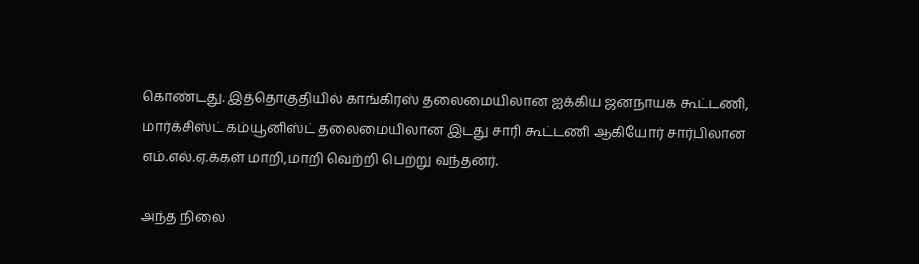கொண்டது. இத்தொகுதியில் காங்கிரஸ் தலைமையிலான ஐக்கிய ஜனநாயக கூட்டணி, மார்க்சிஸ்ட் கம்யூனிஸ்ட் தலைமையிலான இடது சாரி கூட்டணி ஆகியோர் சார்பிலான எம்.எல்.ஏ.க்கள் மாறி,மாறி வெற்றி பெற்று வந்தனர்.

அந்த நிலை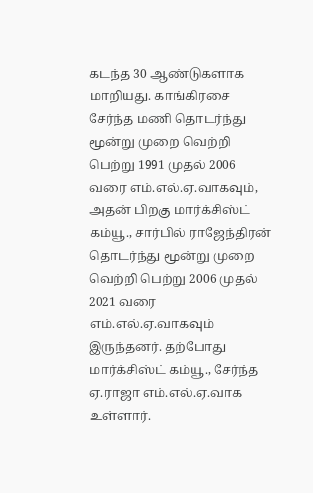கடந்த 30 ஆண்டுகளாக மாறியது. காங்கிரசை சேர்ந்த மணி தொடர்ந்து மூன்று முறை வெற்றி பெற்று 1991 முதல் 2006 வரை எம்.எல்.ஏ.வாகவும், அதன் பிறகு மார்க்சிஸ்ட் கம்யூ., சார்பில் ராஜேந்திரன் தொடர்ந்து மூன்று முறை வெற்றி பெற்று 2006 முதல் 2021 வரை எம்.எல்.ஏ.வாகவும் இருந்தனர். தற்போது மார்க்சிஸ்ட் கம்யூ., சேர்ந்த ஏ.ராஜா எம்.எல்.ஏ.வாக உள்ளார்.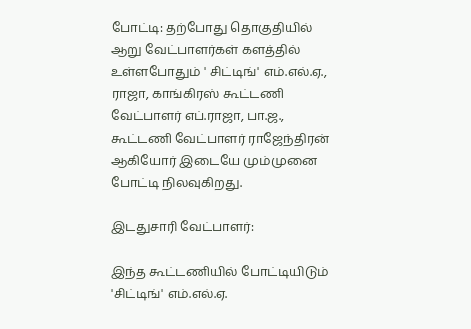போட்டி: தற்போது தொகுதியில் ஆறு வேட்பாளர்கள் களத்தில் உள்ளபோதும் ' சிட்டிங்' எம்.எல்.ஏ., ராஜா, காங்கிரஸ் கூட்டணி வேட்பாளர் எப்.ராஜா, பா.ஜ., கூட்டணி வேட்பாளர் ராஜேந்திரன் ஆகியோர் இடையே மும்முனை போட்டி நிலவுகிறது.

இடதுசாரி வேட்பாளர்:

இந்த கூட்டணியில் போட்டியிடும் 'சிட்டிங்' எம்.எல்.ஏ.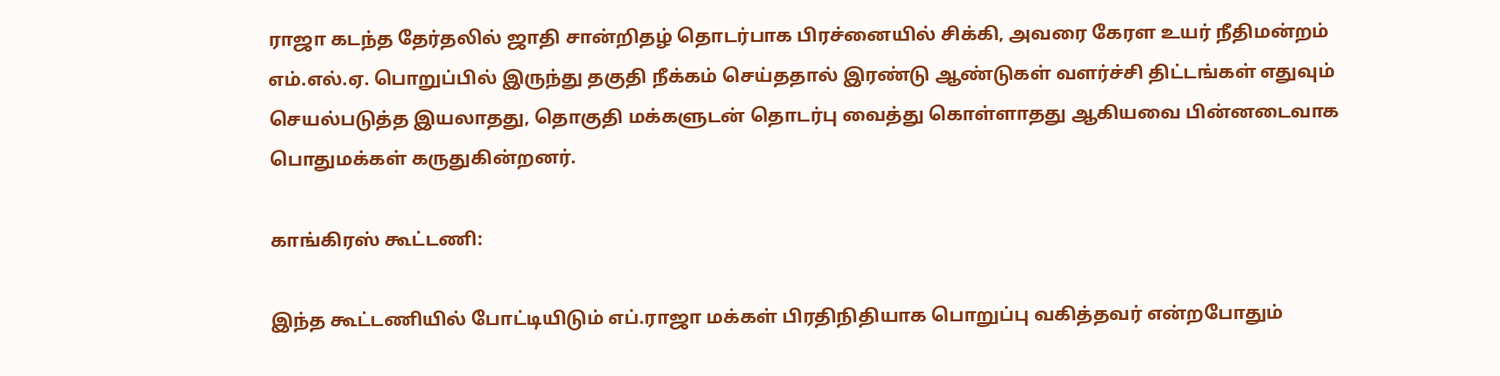ராஜா கடந்த தேர்தலில் ஜாதி சான்றிதழ் தொடர்பாக பிரச்னையில் சிக்கி, அவரை கேரள உயர் நீதிமன்றம் எம்.எல்.ஏ. பொறுப்பில் இருந்து தகுதி நீக்கம் செய்ததால் இரண்டு ஆண்டுகள் வளர்ச்சி திட்டங்கள் எதுவும் செயல்படுத்த இயலாதது, தொகுதி மக்களுடன் தொடர்பு வைத்து கொள்ளாதது ஆகியவை பின்னடைவாக பொதுமக்கள் கருதுகின்றனர்.

காங்கிரஸ் கூட்டணி:

இந்த கூட்டணியில் போட்டியிடும் எப்.ராஜா மக்கள் பிரதிநிதியாக பொறுப்பு வகித்தவர் என்றபோதும்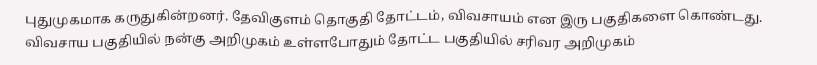புதுமுகமாக கருதுகின்றனர். தேவிகுளம் தொகுதி தோட்டம், விவசாயம் என இரு பகுதிகளை கொண்டது. விவசாய பகுதியில் நன்கு அறிமுகம் உள்ளபோதும் தோட்ட பகுதியில் சரிவர அறிமுகம்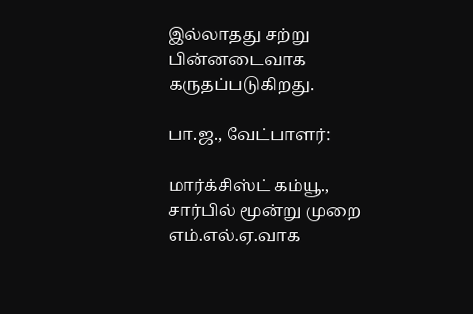இல்லாதது சற்று பின்னடைவாக கருதப்படுகிறது.

பா.ஜ., வேட்பாளர்:

மார்க்சிஸ்ட் கம்யூ., சார்பில் மூன்று முறை எம்.எல்.ஏ.வாக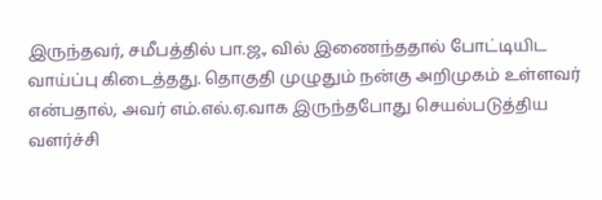இருந்தவர், சமீபத்தில் பா.ஜ., வில் இணைந்ததால் போட்டியிட வாய்ப்பு கிடைத்தது. தொகுதி முழுதும் நன்கு அறிமுகம் உள்ளவர் என்பதால், அவர் எம்.எல்.ஏ.வாக இருந்தபோது செயல்படுத்திய வளர்ச்சி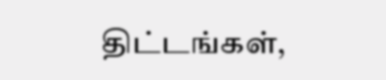திட்டங்கள்,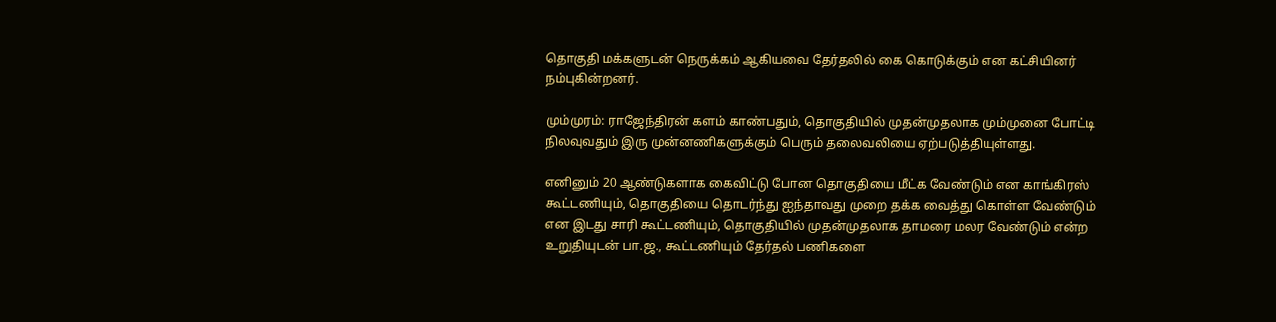தொகுதி மக்களுடன் நெருக்கம் ஆகியவை தேர்தலில் கை கொடுக்கும் என கட்சியினர் நம்புகின்றனர்.

மும்முரம்: ராஜேந்திரன் களம் காண்பதும், தொகுதியில் முதன்முதலாக மும்முனை போட்டி நிலவுவதும் இரு முன்னணிகளுக்கும் பெரும் தலைவலியை ஏற்படுத்தியுள்ளது.

எனினும் 20 ஆண்டுகளாக கைவிட்டு போன தொகுதியை மீட்க வேண்டும் என காங்கிரஸ் கூட்டணியும், தொகுதியை தொடர்ந்து ஐந்தாவது முறை தக்க வைத்து கொள்ள வேண்டும் என இடது சாரி கூட்டணியும், தொகுதியில் முதன்முதலாக தாமரை மலர வேண்டும் என்ற உறுதியுடன் பா.ஜ., கூட்டணியும் தேர்தல் பணிகளை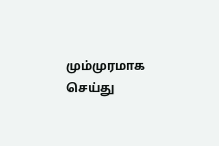மும்முரமாக செய்து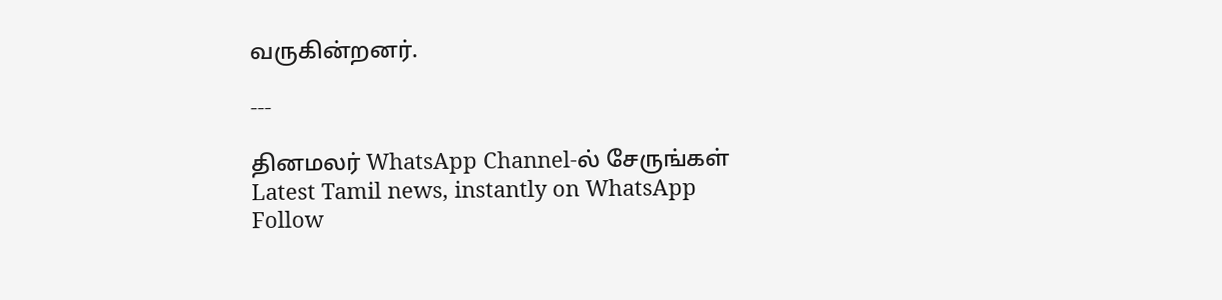வருகின்றனர்.

---

தினமலர் WhatsApp Channel-ல் சேருங்கள்
Latest Tamil news, instantly on WhatsApp
Follow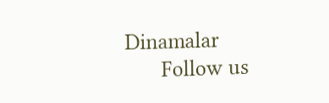Dinamalar
      Follow us